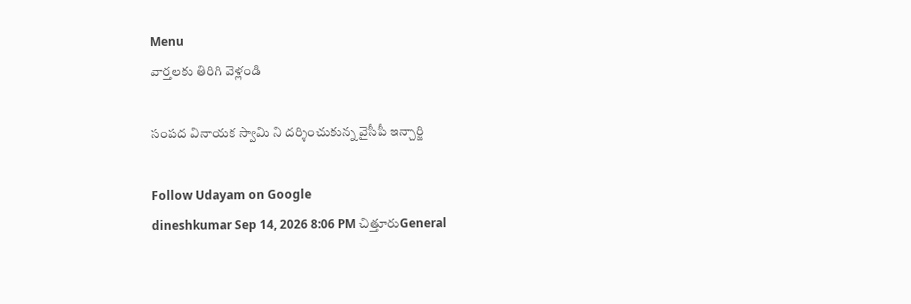Menu
వార్తలకు తిరిగి వెళ్లండి

సంపద వినాయక స్వామి ని దర్శించుకున్న వైసీపీ ఇన్చార్జి

Follow Udayam on Google
dineshkumar Sep 14, 2026 8:06 PM చిత్తూరుGeneral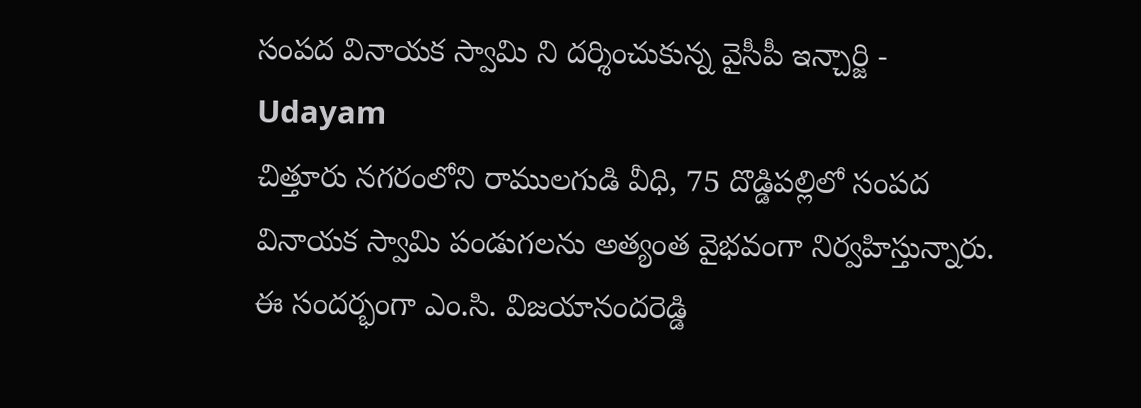సంపద వినాయక స్వామి ని దర్శించుకున్న వైసీపీ ఇన్చార్జి - Udayam
చిత్తూరు నగరంలోని రాములగుడి వీధి, 75 దొడ్డిపల్లిలో సంపద వినాయక స్వామి పండుగలను అత్యంత వైభవంగా నిర్వహిస్తున్నారు. ఈ సందర్భంగా ఎం.సి. విజయానందరెడ్డి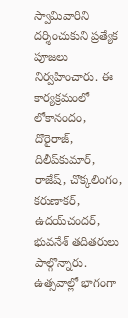స్వామివారిని దర్శించుకుని ప్రత్యేక పూజలు నిర్వహించారు. ఈ కార్యక్రమంలో లోకానందం, దొరైరాజ్, దిలీప్‌కుమార్, రాజేష్, చొక్కలింగం, కరుణాకర్, ఉదయ్‌చందర్, భువనేశ్ తదితరులు పాల్గొన్నారు. ఉత్సవాల్లో భాగంగా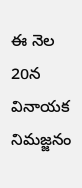ఈ నెల 20న వినాయక నిమజ్జనం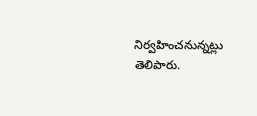నిర్వహించనున్నట్లు తెలిపారు.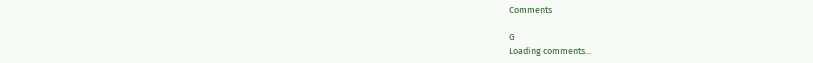Comments

G
Loading comments...